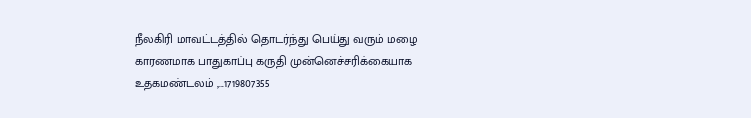நீலகிரி மாவட்டத்தில் தொடர்ந்து பெய்து வரும் மழை காரணமாக பாதுகாப்பு கருதி முன்னெச்சரிக்கையாக உதகமண்டலம் ,...1719807355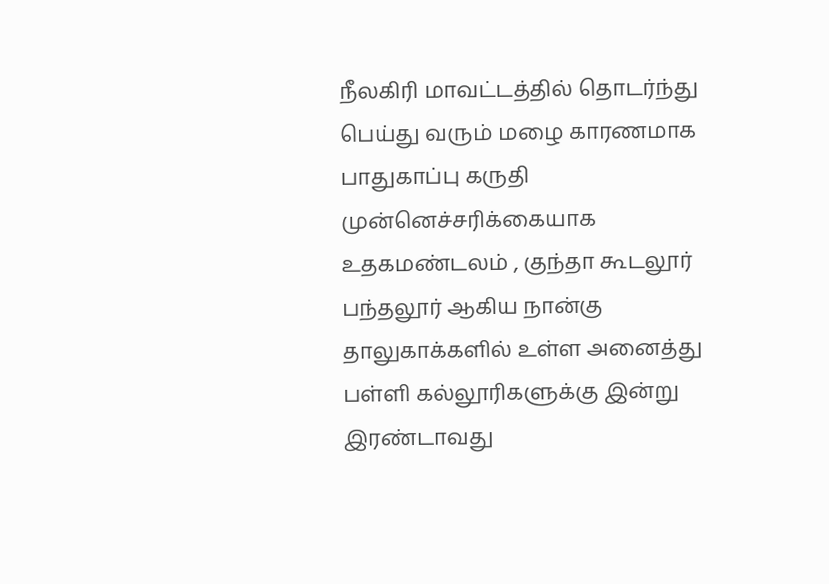நீலகிரி மாவட்டத்தில் தொடர்ந்து பெய்து வரும் மழை காரணமாக பாதுகாப்பு கருதி முன்னெச்சரிக்கையாக உதகமண்டலம் , குந்தா கூடலூர் பந்தலூர் ஆகிய நான்கு தாலுகாக்களில் உள்ள அனைத்து பள்ளி கல்லூரிகளுக்கு இன்று இரண்டாவது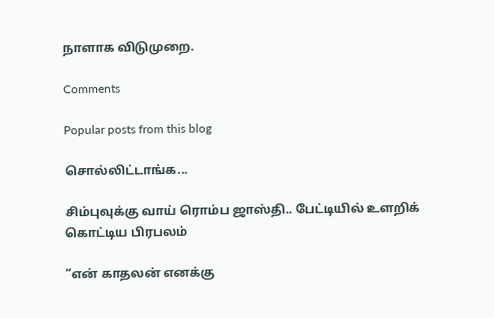நாளாக விடுமுறை.

Comments

Popular posts from this blog

சொல்லிட்டாங்க...

சிம்புவுக்கு வாய் ரொம்ப ஜாஸ்தி.. பேட்டியில் உளறிக் கொட்டிய பிரபலம்

“என் காதலன் எனக்கு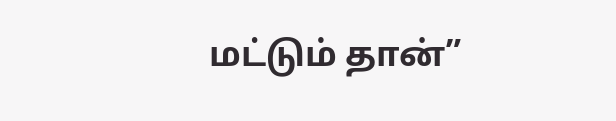மட்டும் தான்”